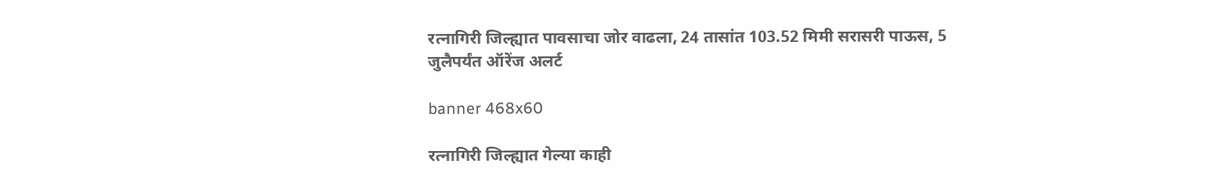रत्नागिरी जिल्ह्यात पावसाचा जोर वाढला, 24 तासांत 103.52 मिमी सरासरी पाऊस, 5 जुलैपर्यंत ऑरेंज अलर्ट

banner 468x60

रत्नागिरी जिल्ह्यात गेल्या काही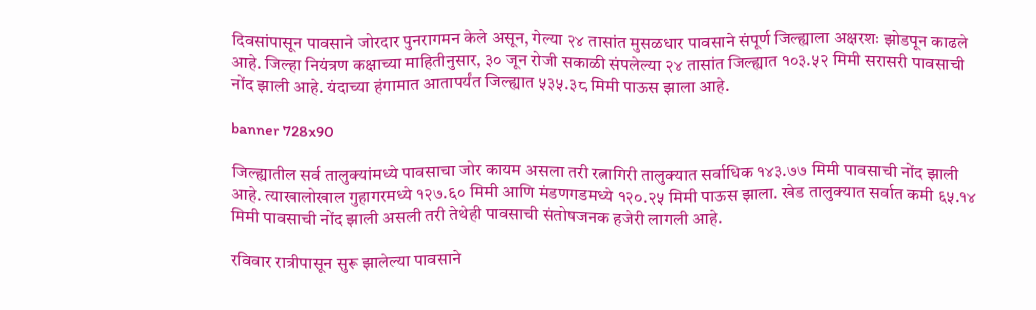दिवसांपासून पावसाने जोरदार पुनरागमन केले असून, गेल्या २४ तासांत मुसळधार पावसाने संपूर्ण जिल्ह्याला अक्षरशः झोडपून काढले आहे. जिल्हा नियंत्रण कक्षाच्या माहितीनुसार, ३० जून रोजी सकाळी संपलेल्या २४ तासांत जिल्ह्यात १०३.५२ मिमी सरासरी पावसाची नोंद झाली आहे. यंदाच्या हंगामात आतापर्यंत जिल्ह्यात ५३५.३८ मिमी पाऊस झाला आहे.

banner 728x90

जिल्ह्यातील सर्व तालुक्यांमध्ये पावसाचा जोर कायम असला तरी रत्नागिरी तालुक्यात सर्वाधिक १४३.७७ मिमी पावसाची नोंद झाली आहे. त्याखालोखाल गुहागरमध्ये १२७.६० मिमी आणि मंडणगडमध्ये १२०.२५ मिमी पाऊस झाला. खेड तालुक्यात सर्वात कमी ६५.१४ मिमी पावसाची नोंद झाली असली तरी तेथेही पावसाची संतोषजनक हजेरी लागली आहे.

रविवार रात्रीपासून सुरू झालेल्या पावसाने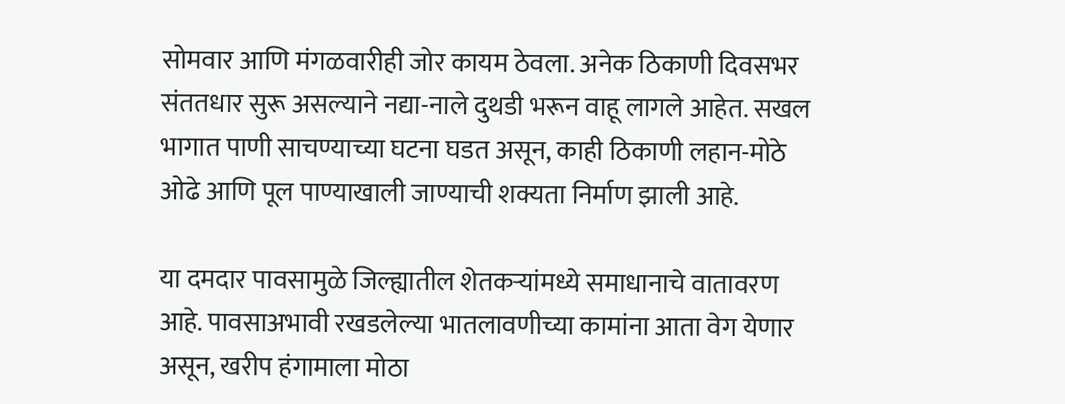सोमवार आणि मंगळवारीही जोर कायम ठेवला. अनेक ठिकाणी दिवसभर संततधार सुरू असल्याने नद्या-नाले दुथडी भरून वाहू लागले आहेत. सखल भागात पाणी साचण्याच्या घटना घडत असून, काही ठिकाणी लहान-मोठे ओढे आणि पूल पाण्याखाली जाण्याची शक्यता निर्माण झाली आहे.

या दमदार पावसामुळे जिल्ह्यातील शेतकऱ्यांमध्ये समाधानाचे वातावरण आहे. पावसाअभावी रखडलेल्या भातलावणीच्या कामांना आता वेग येणार असून, खरीप हंगामाला मोठा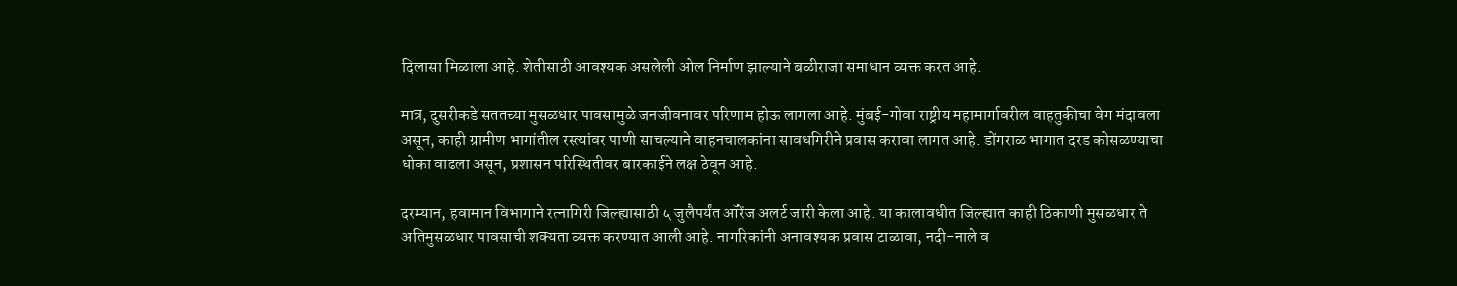दिलासा मिळाला आहे. शेतीसाठी आवश्यक असलेली ओल निर्माण झाल्याने बळीराजा समाधान व्यक्त करत आहे.

मात्र, दुसरीकडे सततच्या मुसळधार पावसामुळे जनजीवनावर परिणाम होऊ लागला आहे. मुंबई-गोवा राष्ट्रीय महामार्गावरील वाहतुकीचा वेग मंदावला असून, काही ग्रामीण भागांतील रस्त्यांवर पाणी साचल्याने वाहनचालकांना सावधगिरीने प्रवास करावा लागत आहे. डोंगराळ भागात दरड कोसळण्याचा धोका वाढला असून, प्रशासन परिस्थितीवर बारकाईने लक्ष ठेवून आहे.

दरम्यान, हवामान विभागाने रत्नागिरी जिल्ह्यासाठी ५ जुलैपर्यंत ऑरेंज अलर्ट जारी केला आहे. या कालावधीत जिल्ह्यात काही ठिकाणी मुसळधार ते अतिमुसळधार पावसाची शक्यता व्यक्त करण्यात आली आहे. नागरिकांनी अनावश्यक प्रवास टाळावा, नदी-नाले व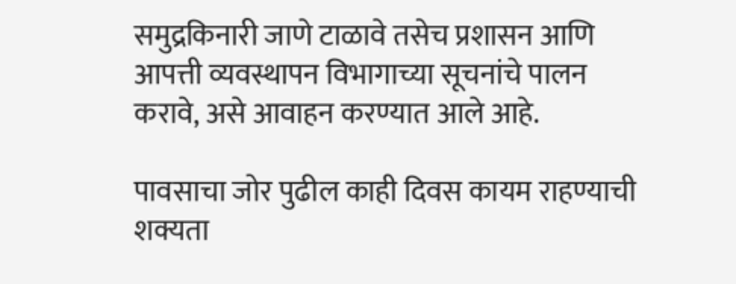समुद्रकिनारी जाणे टाळावे तसेच प्रशासन आणि आपत्ती व्यवस्थापन विभागाच्या सूचनांचे पालन करावे, असे आवाहन करण्यात आले आहे.

पावसाचा जोर पुढील काही दिवस कायम राहण्याची शक्यता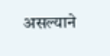असल्याने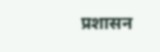प्रशासन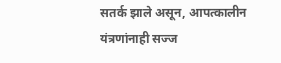सतर्क झाले असून, आपत्कालीन यंत्रणांनाही सज्ज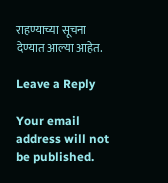राहण्याच्या सूचना देण्यात आल्या आहेत.

Leave a Reply

Your email address will not be published.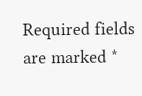Required fields are marked *